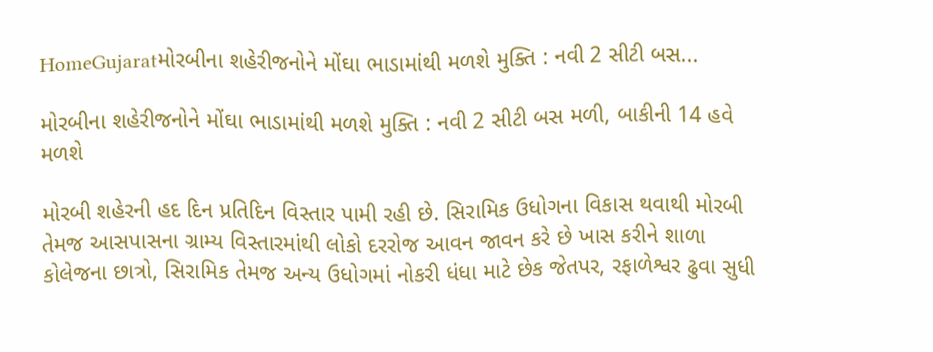HomeGujaratમોરબીના શહેરીજનોને મોંઘા ભાડામાંથી મળશે મુક્તિ : નવી 2 સીટી બસ...

મોરબીના શહેરીજનોને મોંઘા ભાડામાંથી મળશે મુક્તિ : નવી 2 સીટી બસ મળી, બાકીની 14 હવે મળશે

મોરબી શહેરની હદ દિન પ્રતિદિન વિસ્તાર પામી રહી છે. સિરામિક ઉધોગના વિકાસ થવાથી મોરબી તેમજ આસપાસના ગ્રામ્ય વિસ્તારમાંથી લોકો દરરોજ આવન જાવન કરે છે ખાસ કરીને શાળા કોલેજના છાત્રો, સિરામિક તેમજ અન્ય ઉધોગમાં નોકરી ધંધા માટે છેક જેતપર, રફાળેશ્વર ઢુવા સુધી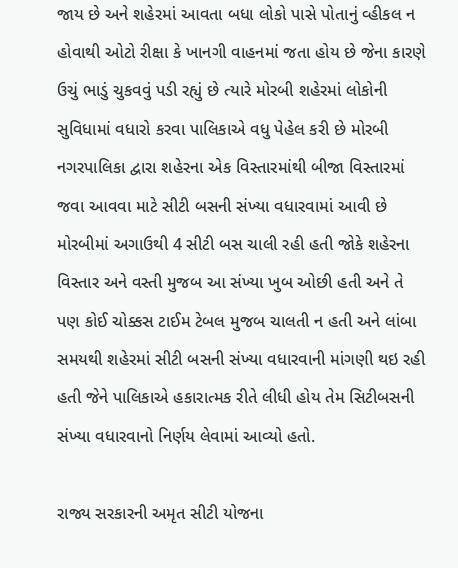જાય છે અને શહેરમાં આવતા બધા લોકો પાસે પોતાનું વ્હીકલ ન હોવાથી ઓટો રીક્ષા કે ખાનગી વાહનમાં જતા હોય છે જેના કારણે ઉચું ભાડું ચુકવવું પડી રહ્યું છે ત્યારે મોરબી શહેરમાં લોકોની સુવિધામાં વધારો કરવા પાલિકાએ વધુ પેહેલ કરી છે મોરબી નગરપાલિકા દ્વારા શહેરના એક વિસ્તારમાંથી બીજા વિસ્તારમાં જવા આવવા માટે સીટી બસની સંખ્યા વધારવામાં આવી છે મોરબીમાં અગાઉથી 4 સીટી બસ ચાલી રહી હતી જોકે શહેરના વિસ્તાર અને વસ્તી મુજબ આ સંખ્યા ખુબ ઓછી હતી અને તે પણ કોઈ ચોક્કસ ટાઈમ ટેબલ મુજબ ચાલતી ન હતી અને લાંબા સમયથી શહેરમાં સીટી બસની સંખ્યા વધારવાની માંગણી થઇ રહી હતી જેને પાલિકાએ હકારાત્મક રીતે લીધી હોય તેમ સિટીબસની સંખ્યા વધારવાનો નિર્ણય લેવામાં આવ્યો હતો.

રાજ્ય સરકારની અમૃત સીટી યોજના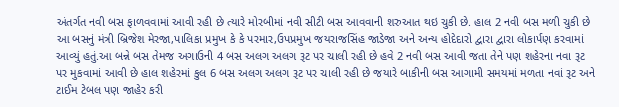અંતર્ગત નવી બસ ફાળવવામાં આવી રહી છે ત્યારે મોરબીમાં નવી સીટી બસ આવવાની શરુઆત થઇ ચુકી છે. હાલ 2 નવી બસ મળી ચુકી છે આ બસનું મંત્રી બ્રિજેશ મેરજા,પાલિકા પ્રમુખ કે કે પરમાર,ઉપપ્રમુખ જયરાજસિંહ જાડેજા અને અન્ય હોદેદારો દ્વારા દ્વારા લોકાર્પણ કરવામાં આવ્યું હતું.આ બન્ને બસ તેમજ અગાઉની 4 બસ અલગ અલગ રૂટ પર ચાલી રહી છે હવે 2 નવી બસ આવી જતા તેને પણ શહેરના નવા રૂટ પર મુકવામાં આવી છે હાલ શહેરમાં કુલ 6 બસ અલગ અલગ રૂટ પર ચાલી રહી છે જયારે બાકીની બસ આગામી સમયમાં મળતા નવાં રૂટ અને ટાઈમ ટેબલ પણ જાહેર કરી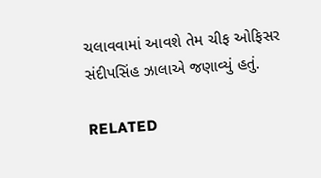ચલાવવામાં આવશે તેમ ચીફ ઓફિસર સંદીપસિંહ ઝાલાએ જણાવ્યું હતું.

RELATED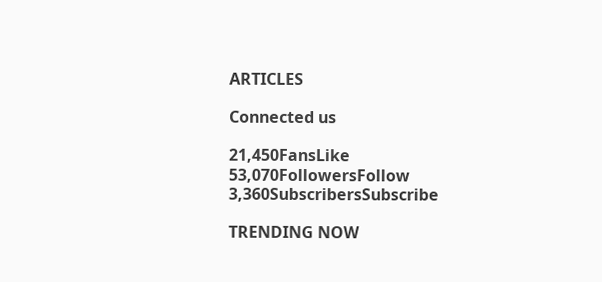ARTICLES

Connected us

21,450FansLike
53,070FollowersFollow
3,360SubscribersSubscribe

TRENDING NOW